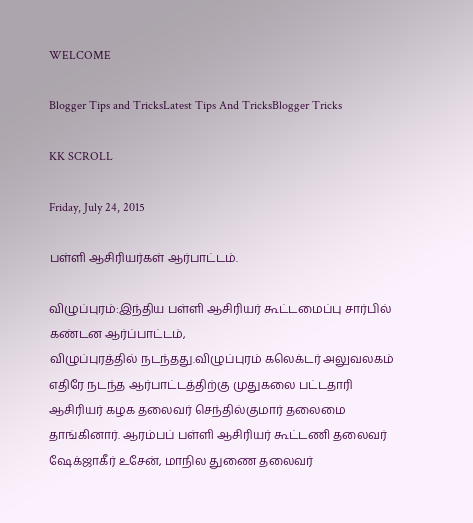WELCOME

Blogger Tips and TricksLatest Tips And TricksBlogger Tricks

KK SCROLL

Friday, July 24, 2015

பள்ளி ஆசிரியர்கள் ஆர்பாட்டம்.

விழுப்புரம்:இந்திய பள்ளி ஆசிரியர் கூட்டமைப்பு சார்பில் கண்டன ஆர்ப்பாட்டம்,
விழுப்புரத்தில் நடந்தது.விழுப்புரம் கலெக்டர் அலுவலகம் எதிரே நடந்த ஆர்பாட்டத்திற்கு முதுகலை பட்டதாரி ஆசிரியர் கழக தலைவர் செந்தில்குமார் தலைமை தாங்கினார். ஆரம்பப் பள்ளி ஆசிரியர் கூட்டணி தலைவர் ஷேக்ஜாகீர் உசேன், மாநில துணை தலைவர்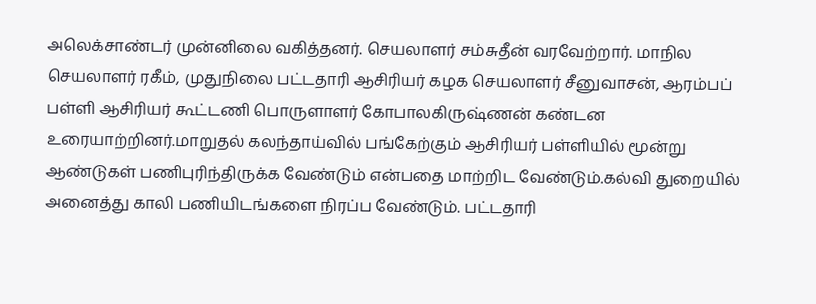அலெக்சாண்டர் முன்னிலை வகித்தனர். செயலாளர் சம்சுதீன் வரவேற்றார். மாநில செயலாளர் ரகீம், முதுநிலை பட்டதாரி ஆசிரியர் கழக செயலாளர் சீனுவாசன், ஆரம்பப் பள்ளி ஆசிரியர் கூட்டணி பொருளாளர் கோபாலகிருஷ்ணன் கண்டன உரையாற்றினர்.மாறுதல் கலந்தாய்வில் பங்கேற்கும் ஆசிரியர் பள்ளியில் மூன்று ஆண்டுகள் பணிபுரிந்திருக்க வேண்டும் என்பதை மாற்றிட வேண்டும்.கல்வி துறையில் அனைத்து காலி பணியிடங்களை நிரப்ப வேண்டும். பட்டதாரி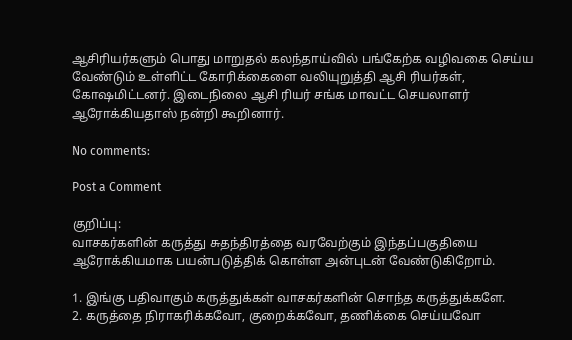ஆசிரியர்களும் பொது மாறுதல் கலந்தாய்வில் பங்கேற்க வழிவகை செய்ய வேண்டும் உள்ளிட்ட கோரிக்கைளை வலியுறுத்தி ஆசி ரியர்கள், கோஷமிட்டனர். இடைநிலை ஆசி ரியர் சங்க மாவட்ட செயலாளர் ஆரோக்கியதாஸ் நன்றி கூறினார்.

No comments:

Post a Comment

குறிப்பு:
வாசகர்களின் கருத்து சுதந்திரத்தை வரவேற்கும் இந்தப்பகுதியை ஆரோக்கியமாக பயன்படுத்திக் கொள்ள அன்புடன் வேண்டுகிறோம்.

1. இங்கு பதிவாகும் கருத்துக்கள் வாசகர்களின் சொந்த கருத்துக்களே.
2. கருத்தை நிராகரிக்கவோ, குறைக்கவோ, தணிக்கை செய்யவோ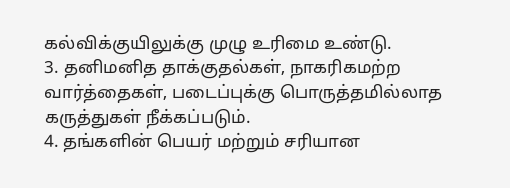கல்விக்குயிலுக்கு முழு உரிமை உண்டு.
3. தனிமனித தாக்குதல்கள், நாகரிகமற்ற வார்த்தைகள், படைப்புக்கு பொருத்தமில்லாத கருத்துகள் நீக்கப்படும்.
4. தங்களின் பெயர் மற்றும் சரியான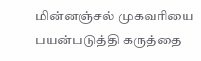மின்னஞ்சல் முகவரியை பயன்படுத்தி கருத்தை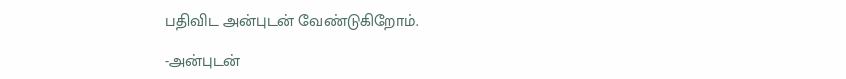பதிவிட அன்புடன் வேண்டுகிறோம்.

-அன்புடன்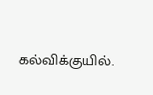கல்விக்குயில்.